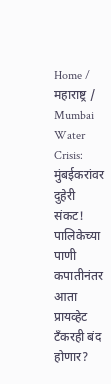Home / महाराष्ट्र / Mumbai Water Crisis: मुंबईकरांवर दुहेरी संकट! पालिकेच्या पाणी कपातीनंतर आता प्रायव्हेट टँकरही बंद होणार?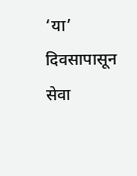‘या’ दिवसापासून सेवा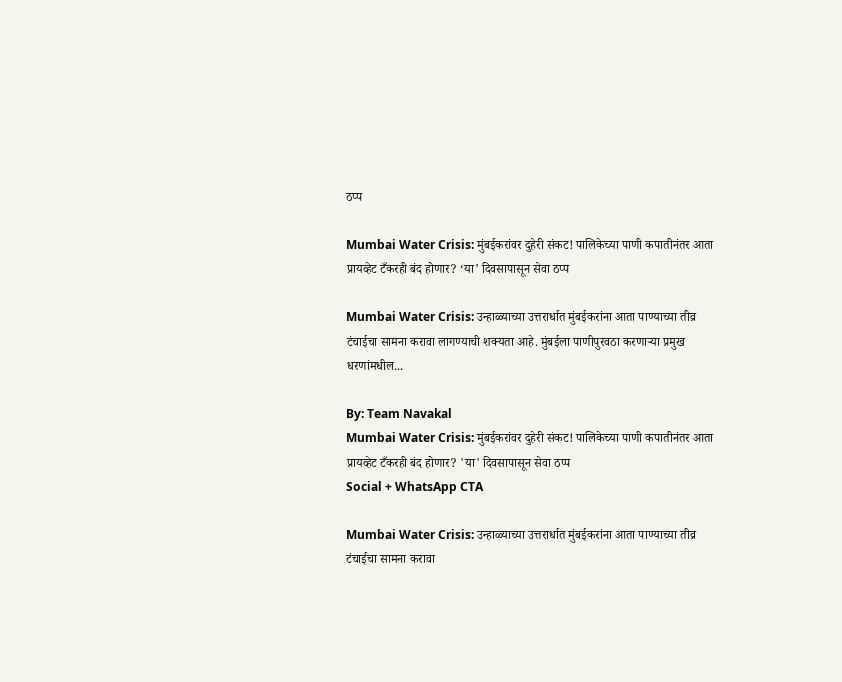ठप्प

Mumbai Water Crisis: मुंबईकरांवर दुहेरी संकट! पालिकेच्या पाणी कपातीनंतर आता प्रायव्हेट टँकरही बंद होणार? ‘या’ दिवसापासून सेवा ठप्प

Mumbai Water Crisis: उन्हाळ्याच्या उत्तरार्धात मुंबईकरांना आता पाण्याच्या तीव्र टंचाईचा सामना करावा लागण्याची शक्यता आहे. मुंबईला पाणीपुरवठा करणाऱ्या प्रमुख धरणांमधील...

By: Team Navakal
Mumbai Water Crisis: मुंबईकरांवर दुहेरी संकट! पालिकेच्या पाणी कपातीनंतर आता प्रायव्हेट टँकरही बंद होणार? 'या' दिवसापासून सेवा ठप्प
Social + WhatsApp CTA

Mumbai Water Crisis: उन्हाळ्याच्या उत्तरार्धात मुंबईकरांना आता पाण्याच्या तीव्र टंचाईचा सामना करावा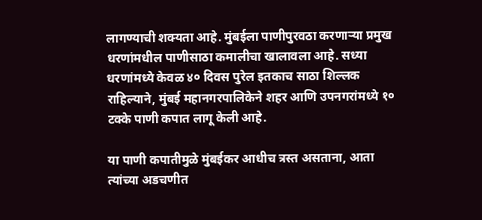लागण्याची शक्यता आहे. मुंबईला पाणीपुरवठा करणाऱ्या प्रमुख धरणांमधील पाणीसाठा कमालीचा खालावला आहे. सध्या धरणांमध्ये केवळ ४० दिवस पुरेल इतकाच साठा शिल्लक राहिल्याने, मुंबई महानगरपालिकेने शहर आणि उपनगरांमध्ये १० टक्के पाणी कपात लागू केली आहे.

या पाणी कपातीमुळे मुंबईकर आधीच त्रस्त असताना, आता त्यांच्या अडचणीत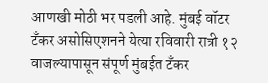आणखी मोठी भर पडली आहे. मुंबई वॉटर टँकर असोसिएशनने येत्या रविवारी रात्री १२ वाजल्यापासून संपूर्ण मुंबईत टँकर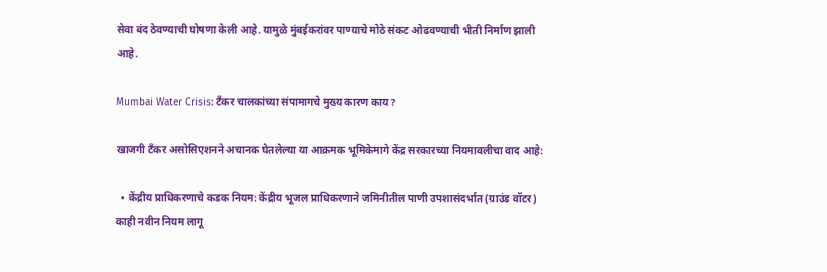सेवा बंद ठेवण्याची घोषणा केली आहे. यामुळे मुंबईकरांवर पाण्याचे मोठे संकट ओढवण्याची भीती निर्माण झाली आहे.

Mumbai Water Crisis: टँकर चालकांच्या संपामागचे मुख्य कारण काय?

खाजगी टँकर असोसिएशनने अचानक घेतलेल्या या आक्रमक भूमिकेमागे केंद्र सरकारच्या नियमावलीचा वाद आहे:

  • केंद्रीय प्राधिकरणाचे कडक नियम: केंद्रीय भूजल प्राधिकरणाने जमिनीतील पाणी उपशासंदर्भात (ग्राउंड वॉटर) काही नवीन नियम लागू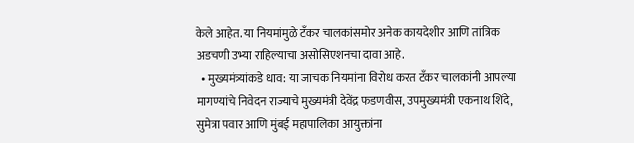केले आहेत. या नियमांमुळे टँकर चालकांसमोर अनेक कायदेशीर आणि तांत्रिक अडचणी उभ्या राहिल्याचा असोसिएशनचा दावा आहे.
  • मुख्यमंत्र्यांकडे धाव: या जाचक नियमांना विरोध करत टँकर चालकांनी आपल्या मागण्यांचे निवेदन राज्याचे मुख्यमंत्री देवेंद्र फडणवीस, उपमुख्यमंत्री एकनाथ शिंदे, सुमेत्रा पवार आणि मुंबई महापालिका आयुक्तांना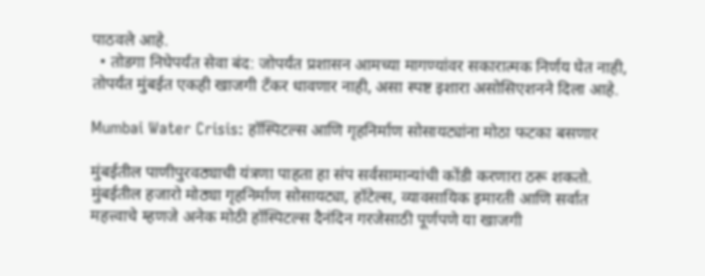पाठवले आहे.
  • तोडगा निघेपर्यंत सेवा बंद: जोपर्यंत प्रशासन आमच्या मागण्यांवर सकारात्मक निर्णय घेत नाही, तोपर्यंत मुंबईत एकही खाजगी टँकर धावणार नाही, असा स्पष्ट इशारा असोसिएशनने दिला आहे.

Mumbai Water Crisis: हॉस्पिटल्स आणि गृहनिर्माण सोसायट्यांना मोठा फटका बसणार

मुंबईतील पाणीपुरवठ्याची यंत्रणा पाहता हा संप सर्वसामान्यांची कोंडी करणारा ठरू शकतो. मुंबईतील हजारो मोठ्या गृहनिर्माण सोसायट्या, हॉटेल्स, व्यावसायिक इमारती आणि सर्वात महत्त्वाचे म्हणजे अनेक मोठी हॉस्पिटल्स दैनंदिन गरजेसाठी पूर्णपणे या खाजगी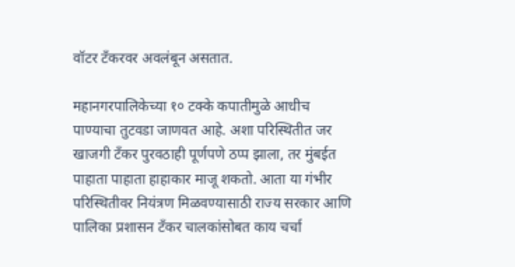वॉटर टँकरवर अवलंबून असतात.

महानगरपालिकेच्या १० टक्के कपातीमुळे आधीच पाण्याचा तुटवडा जाणवत आहे. अशा परिस्थितीत जर खाजगी टँकर पुरवठाही पूर्णपणे ठप्प झाला, तर मुंबईत पाहाता पाहाता हाहाकार माजू शकतो. आता या गंभीर परिस्थितीवर नियंत्रण मिळवण्यासाठी राज्य सरकार आणि पालिका प्रशासन टँकर चालकांसोबत काय चर्चा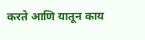करते आणि यातून काय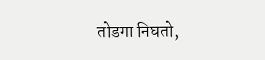तोडगा निघतो,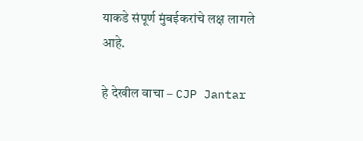याकडे संपूर्ण मुंबईकरांचे लक्ष लागले आहे.

हे देखील वाचा – CJP Jantar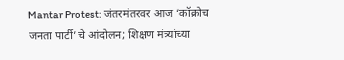Mantar Protest: जंतरमंतरवर आज ‘कॉक्रोच जनता पार्टी’चे आंदोलन; शिक्षण मंत्र्यांच्या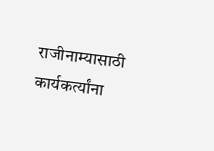राजीनाम्यासाठी कार्यकर्त्यांना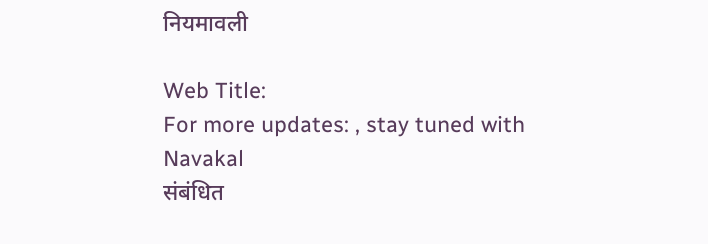नियमावली

Web Title:
For more updates: , stay tuned with Navakal
संबंधित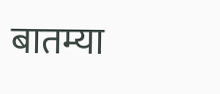बातम्या